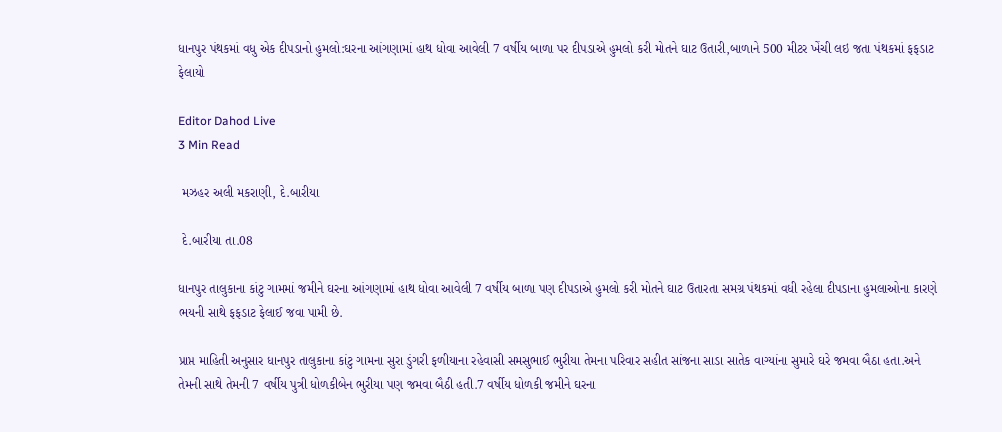ધાનપુર પંથકમાં વધુ એક દીપડાનો હુમલો:ઘરના આંગણામાં હાથ ધોવા આવેલી 7 વર્ષીય બાળા પર દીપડાએ હુમલો કરી મોતને ઘાટ ઉતારી,બાળાને 500 મીટર ખેંચી લઇ જતા પંથકમાં ફફડાટ ફેલાયો

Editor Dahod Live
3 Min Read

 મઝહર અલી મકરાણી, દે.બારીયા

 દે.બારીયા તા.08

ધાનપુર તાલુકાના કાંટુ ગામમાં જમીને ઘરના આંગણામાં હાથ ધોવા આવેલી 7 વર્ષીય બાળા પણ દીપડાએ હુમલો કરી મોતને ઘાટ ઉતારતા સમગ્ર પંથકમાં વધી રહેલા દીપડાના હુમલાઓના કારણે ભયની સાથે ફફડાટ ફેલાઈ જવા પામી છે.

પ્રાપ્ત માહિતી અનુસાર ધાનપુર તાલુકાના કાંટુ ગામના સુરા ડુંગરી ફળીયાના રહેવાસી સમસુભાઈ ભુરીયા તેમના પરિવાર સહીત સાંજના સાડા સાતેક વાગ્યાંના સુમારે ઘરે જમવા બૈઠા હતા.અને તેમની સાથે તેમની 7 વર્ષીય પુત્રી ધોળકીબેન ભુરીયા પણ જમવા બૈઠી હતી.7 વર્ષીય ધોળકી જમીને ઘરના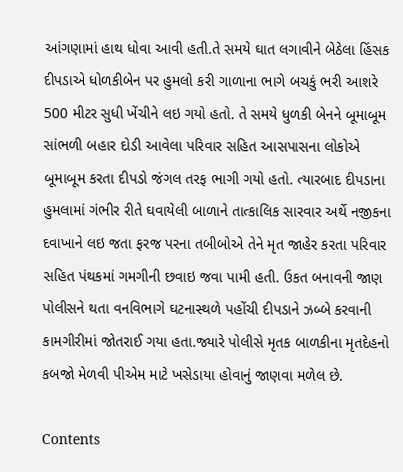આંગણામાં હાથ ધોવા આવી હતી.તે સમયે ઘાત લગાવીને બેઠેલા હિંસક દીપડાએ ધોળકીબેન પર હુમલો કરી ગાળાના ભાગે બચકું ભરી આશરે 500 મીટર સુધી ખેંચીને લઇ ગયો હતો. તે સમયે ધુળકી બેનને બૂમાબૂમ સાંભળી બહાર દોડી આવેલા પરિવાર સહિત આસપાસના લોકોએ બૂમાબૂમ કરતા દીપડો જંગલ તરફ ભાગી ગયો હતો. ત્યારબાદ દીપડાના હુમલામાં ગંભીર રીતે ઘવાયેલી બાળાને તાત્કાલિક સારવાર અર્થે નજીકના દવાખાને લઇ જતા ફરજ પરના તબીબોએ તેને મૃત જાહેર કરતા પરિવાર સહિત પંથકમાં ગમગીની છવાઇ જવા પામી હતી. ઉકત બનાવની જાણ પોલીસને થતા વનવિભાગે ઘટનાસ્થળે પહોંચી દીપડાને ઝબ્બે કરવાની કામગીરીમાં જોતરાઈ ગયા હતા.જ્યારે પોલીસે મૃતક બાળકીના મૃતદેહનો કબજો મેળવી પીએમ માટે ખસેડાયા હોવાનું જાણવા મળેલ છે.

Contents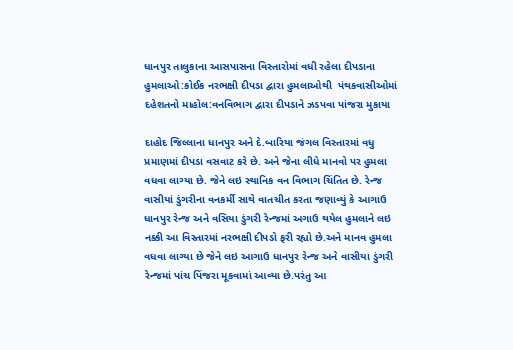ધાનપુર તાલુકાના આસપાસના વિસ્તારોમાં વધી રહેલા દીપડાના હુમલાઓ:કોઈક નરભક્ષી દીપડા દ્વારા હુમલાઓથી  પંથકવાસીઓમાં દહેશતનો માહોલ:વનવિભાગ દ્વારા દીપડાને ઝડપવા પાંજરા મુકાયા

દાહોદ જિલ્લાના ધાનપુર અને દે.બારિયા જંગલ વિસ્તારમાં વધુ પ્રમાણમાં દીપડા વસવાટ કરે છે. અને જેના લીધે માનવો પર હુમલા વધવા લાગ્યા છે. જેને લઇ સ્થાનિક વન વિભાગ ચિંતિત છે. રેન્જ વાસીયાં ડુંગરીના વનકર્મી સાથે વાતચીત કરતા જણાવ્યું કે આગાઉ ધાનપુર રેન્જ અને વસિયા ડુંગરી રેન્જમાં અગાઉ થયેલ હુમલાને લઇ નક્કી આ વિસ્તારમાં નરભક્ષી દીપડો ફરી રહ્યો છે.અને માનવ હુમલા વધવા લાગ્યા છે જેને લઇ આગાઉ ધાનપુર રેન્જ અને વાસીયા ડુંગરી રેન્જમાં પાંચ પિંજરા મૂકવામાં આવ્યા છે.પરંતુ આ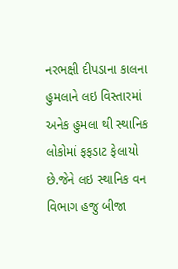નરભક્ષી દીપડાના કાલના હુમલાને લઇ વિસ્તારમાં અનેક હુમલા થી સ્થાનિક લોકોમાં ફફડાટ ફેલાયો છે.જેને લઇ સ્થાનિક વન વિભાગ હજુ બીજા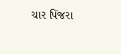ચાર પિંજરા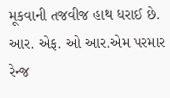મૂકવાની તજવીજ હાથ ધરાઈ છે. આર. એફ. ઓ આર.એમ પરમાર રેન્જ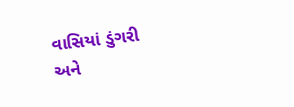વાસિયાં ડુંગરી અને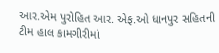આર.એમ પુરોહિત આર. એફ.ઓ ધાનપુર સહિતની ટીમ હાલ કામગીરીમાં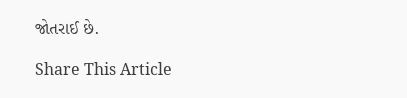જોતરાઈ છે.

Share This Article